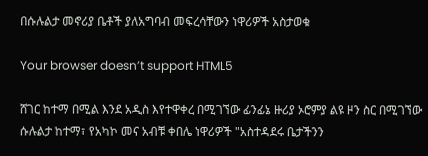በሱሉልታ መኖሪያ ቤቶች ያለአግባብ መፍረሳቸውን ነዋሪዎች አስታወቁ

Your browser doesn’t support HTML5

ሸገር ከተማ በሚል እንደ አዲስ እየተዋቀረ በሚገኘው ፊንፊኔ ዙሪያ ኦሮምያ ልዩ ዞን ስር በሚገኘው ሱሉልታ ከተማ፣ የአካኮ መና አብቹ ቀበሌ ነዋሪዎች "አስተዳደሩ ቤታችንን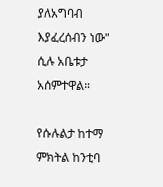ያለአግባብ እያፈረሰብን ነው" ሲሉ አቤቱታ አሰምተዋል።

የሱሉልታ ከተማ ምክትል ከንቲባ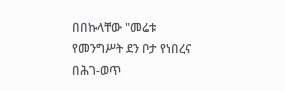በበኩላቸው "መሬቱ የመንግሥት ደን ቦታ የነበረና በሕገ-ወጥ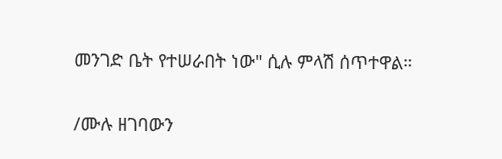መንገድ ቤት የተሠራበት ነው" ሲሉ ምላሽ ሰጥተዋል።

/ሙሉ ዘገባውን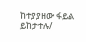ከተያያዘው ፋይል ይከታተሉ/